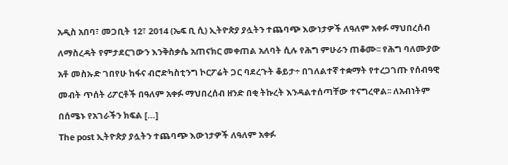አዲስ አበባ፣ መጋቢት 12፣ 2014 (ኤፍ ቢ ሲ) ኢትዮጵያ ያሏትን ተጨባጭ እውነታዎች ለዓለም አቀፉ ማህበረሰብ ለማስረዳት የምታደርገውን እንቅስቃሴ አጠናክር መቀጠል አለባት ሲሉ የሕግ ምሁራን ጠቆሙ፡፡ የሕግ ባለሙያው አቶ መስኡድ ገበየሁ ከፋና ብሮድካስቲንግ ኮርፖሬት ጋር ባደረጉት ቆይታ÷ በገለልተኛ ተቋማት የተረጋገጡ የሰብዓዊ መብት ጥሰት ሪፖርቶች በዓለም አቀፉ ማህበረሰብ ዘንድ በቂ ትኩረት እንዳልተሰጣቸው ተናግረዋል፡፡ ለአብነትም በሰሜኑ የአገራችን ክፍል […]
The post ኢትዮጵያ ያሏትን ተጨባጭ እውነታዎች ለዓለም አቀፉ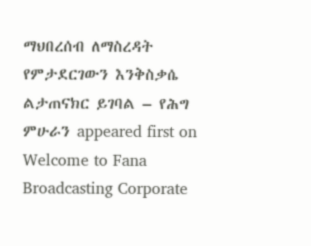ማህበረሰብ ለማስረዳት የምታደርገውን እንቅስቃሴ ልታጠናክር ይገባል – የሕግ ምሁራን appeared first on Welcome to Fana Broadcasting Corporate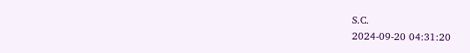S.C.
2024-09-20 04:31:20